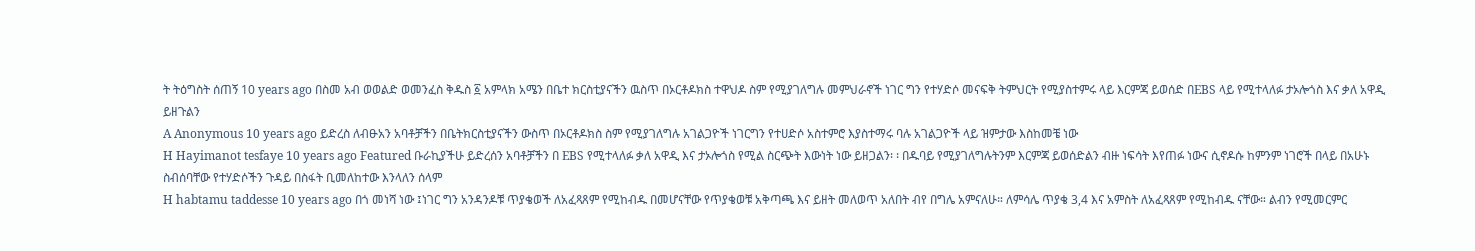ት ትዕግስት ሰጠኝ 10 years ago በስመ አብ ወወልድ ወመንፈስ ቅዱስ ፩ አምላክ አሜን በቤተ ክርስቲያናችን ዉስጥ በኦርቶዶክስ ተዋህዶ ስም የሚያገለግሉ መምህራኖች ነገር ግን የተሃድሶ መናፍቅ ትምህርት የሚያስተምሩ ላይ እርምጃ ይወሰድ በEBS ላይ የሚተላለፉ ታኦሎጎስ እና ቃለ አዋዲ ይዘጉልን
A Anonymous 10 years ago ይድረስ ለብፁአን አባቶቻችን በቤትክርስቲያናችን ውስጥ በኦርቶዶክስ ስም የሚያገለግሉ አገልጋዮች ነገርግን የተሀድሶ አስተምሮ እያስተማሩ ባሉ አገልጋዮች ላይ ዝምታው እስከመቼ ነው
H Hayimanot tesfaye 10 years ago Featured ቡራኪያችሁ ይድረሰን አባቶቻችን በ EBS የሚተላለፉ ቃለ አዋዲ እና ታኦሎጎስ የሚል ስርጭት እውነት ነው ይዘጋልን፡ ፡ በዱባይ የሚያገለግሉትንም እርምጃ ይወሰድልን ብዙ ነፍሳት እየጠፉ ነውና ሲኖዶሱ ከምንም ነገሮች በላይ በአሁኑ ስብሰባቸው የተሃድሶችን ጉዳይ በስፋት ቢመለከተው እንላለን ሰላም
H habtamu taddesse 10 years ago በጎ መነሻ ነው ፤ነገር ግን አንዳንዶቹ ጥያቄወች ለአፈጻጸም የሚከብዱ በመሆናቸው የጥያቄወቹ አቅጣጫ እና ይዘት መለወጥ አለበት ብየ በግሌ አምናለሁ። ለምሳሌ ጥያቄ 3,4 እና አምስት ለአፈጻጸም የሚከብዱ ናቸው። ልብን የሚመርምር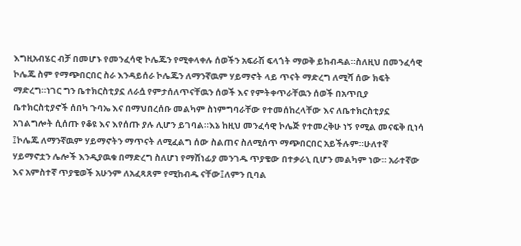እግዚአብሄር ብቻ በመሆኑ የመንፈሳዊ ኮሌጁን የሚቀላቀሉ ሰወችን አፍራሽ ፍላጎት ማወቅ ይከብዳል።ስለዚህ በመንፈሳዊ ኮሌጁ ስም የማጭበርበር ስራ እንዳይሰራ ኮሌጁን ለማንኛዉም ሃይማኖት ላይ ጥናት ማድረግ ለሚሻ ሰው ክፍት ማድረግ።ነገር ግን ቤተክርስቲያኗ ለራሷ የምታሰለጥናቸዉን ሰወች እና የምትቀጥራቸዉን ሰወች በአጥቢያ ቤተክርስቲያኖች ሰበካ ጉባኤ እና በማህበረሰቡ መልካም ስነምግባራቸው የተመሰከረላቸው እና ለቤተክርስቲያኗ አገልግሎት ሲሰጡ የቆዩ እና እየሰጡ ያሉ ሊሆን ይገባል።እኔ ከዚህ መንፈሳዊ ኮሌጅ የተመረቅሁ ነኝ የሚል መናፍቅ ቢነሳ ፤ኮሌጁ ለማንኛዉም ሃይማኖትን ማጥናት ለሚፈልግ ሰው ስልጠና ስለሚሰጥ ማጭበርበር አይችሉም።ሁለተኛ ሃይማኖቷን ሌሎች እንዲያዉቁ በማድረግ ስለሆነ የማሸነፊያ መንገዱ ጥያቄው በተቃራኒ ቢሆን መልካም ነው። አራተኛው እና አምስተኛ ጥያቄወች አሁንም ለአፈጻጸም የሚከብዱ ናቸው፤ለምን ቢባል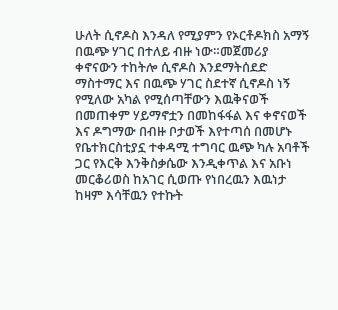ሁለት ሲኖዶስ እንዳለ የሚያምን የኦርቶዶክስ አማኝ በዉጭ ሃገር በተለይ ብዙ ነው።መጀመሪያ ቀኖናውን ተከትሎ ሲኖዶስ እንደማትሰደድ ማስተማር እና በዉጭ ሃገር ስደተኛ ሲኖዶስ ነኝ የሚለው አካል የሚሰጣቸውን እዉቅናወች በመጠቀም ሃይማኖቷን በመከፋፋል እና ቀኖናወች እና ዶግማው በብዙ ቦታወች እየተጣሰ በመሆኑ የቤተክርስቲያኗ ተቀዳሚ ተግባር ዉጭ ካሉ አባቶች ጋር የእርቅ እንቅስቃሴው እንዲቀጥል እና አቡነ መርቆሪወስ ከአገር ሲወጡ የነበረዉን እዉነታ ከዛም እሳቸዉን የተኩት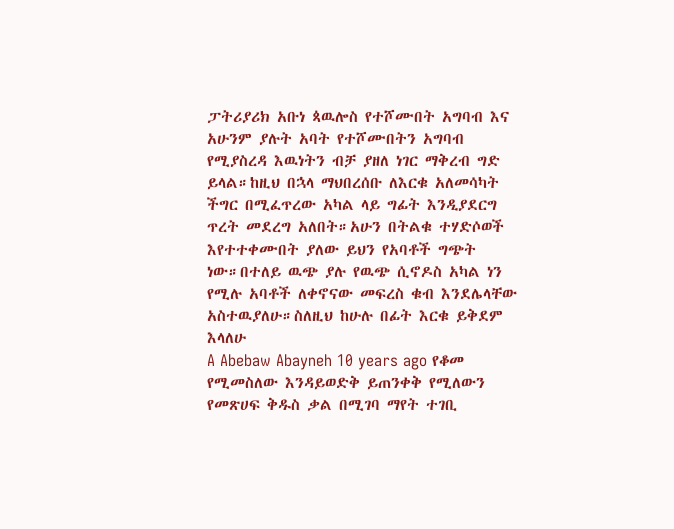ፓትሪያሪክ አቡነ ጳዉሎስ የተሾሙበት አግባብ እና አሁንም ያሉት አባት የተሾሙበትን አግባብ የሚያስረዳ እዉነትን ብቻ ያዘለ ነገር ማቅረብ ግድ ይላል።ከዚህ በኋላ ማህበረሰቡ ለእርቁ አለመሳካት ችግር በሚፈጥረው አካል ላይ ግፊት እንዲያደርግ ጥረት መደረግ አለበት።አሁን በትልቁ ተሃድሶወች እየተተቀሙበት ያለው ይህን የአባቶች ግጭት ነው።በተለይ ዉጭ ያሉ የዉጭ ሲኖዶስ አካል ነን የሚሉ አባቶች ለቀኖናው መፍረስ ቁብ እንደሌላቸው አስተዉያለሁ።ስለዚህ ከሁሉ በፊት እርቁ ይቅደም እላለሁ
A Abebaw Abayneh 10 years ago የቆመ የሚመስለው እንዳይወድቅ ይጠንቀቅ የሚለውን የመጽሀፍ ቅዱስ ቃል በሚገባ ማየት ተገቢ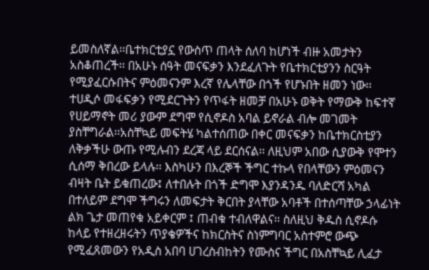ይመስለኛል፡፡ቤተክርቲያኗ የውስጥ ጠላት ሰለባ ከሆነች ብዙ አመታትን አስቆጠረች፡፡ በአሁኑ ሰዓት መናፍቃን እንደፈለጉት የቤተክርቲያንን ስርዓት የሚያፈርሱበትና ምዕመናንም እረኛ የሌላቸው በጎች የሆኑበት ዘመን ነው፡፡ ተሀዲሶ መፋፍቃን የሚደርጉትን የጥፋት ዘመቻ በአሁኑ ወቅት የማውቅ ከፍተኛ የሀይማኖት መሪ ያውም ደግሞ የሲኖዶስ አባል ይኖራል ብሎ መገመት ያስቸግራል፡፡አስቸኳይ መፍትሄ ካልተሰጠው በቀር መናፍቃን ከቤተክርስቲያን ለቅቃችሁ ውጡ የሚሉብን ደረጃ ላይ ደርሰናል፡፡ ለዚህም አበው ሲያውቅ የሞተን ሲሰማ ቅበረው ይላሉ፡፡ እስካሁን በእረኞች ችግር ተኩላ የበላቸውን ምዕመናን ብዛት ቤት ይቁጠረው፤ ለተበሉት በጎች ድግሞ እያንዳንዱ ባለድርሻ አካል በተለይም ደግሞ ችግሩን ለመፍታት ቅርበት ያላቸው አባቶች በተሰጣቸው ኃላፊነት ልክ ጌታ መጠየቁ አይቀርም ፤ ጠብቁ ተብለዋልና፡፡ ስለዚህ ቅዱስ ሲኖዶሱ ከላይ የተዘረዘሩትን ጥያቄዎችና ከክርስትና ስነምግባር አስተምሮ ውጭ የሚፈጸመውን የአዲስ አበባ ሀገረስብከትን የሙስና ችግር በአስቸኳይ ሊፈታ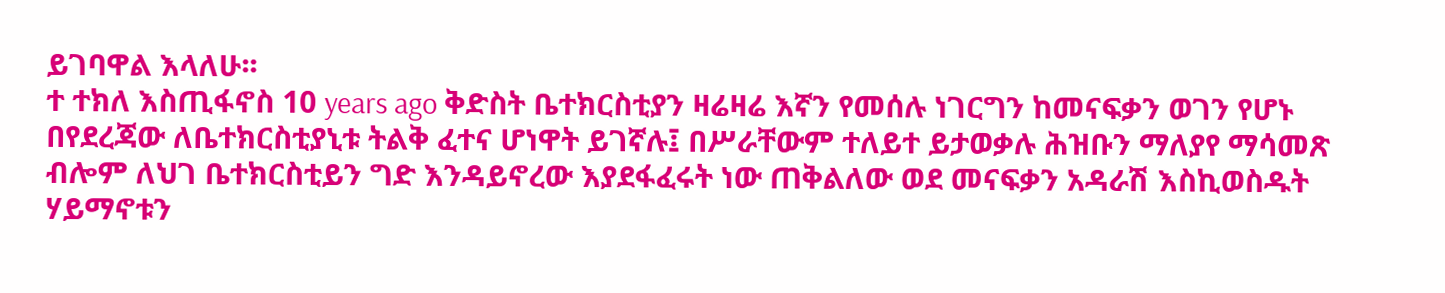ይገባዋል እላለሁ፡፡
ተ ተክለ እስጢፋኖስ 10 years ago ቅድስት ቤተክርስቲያን ዛሬዛሬ እኛን የመሰሉ ነገርግን ከመናፍቃን ወገን የሆኑ በየደረጃው ለቤተክርስቲያኒቱ ትልቅ ፈተና ሆነዋት ይገኛሉ፤ በሥራቸውም ተለይተ ይታወቃሉ ሕዝቡን ማለያየ ማሳመጽ ብሎም ለህገ ቤተክርስቲይን ግድ እንዳይኖረው እያደፋፈሩት ነው ጠቅልለው ወደ መናፍቃን አዳራሽ እስኪወስዱት ሃይማኖቱን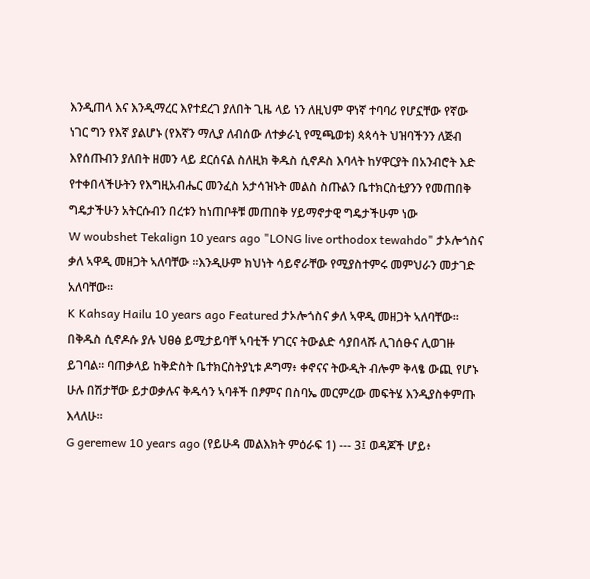እንዲጠላ እና እንዲማረር እየተደረገ ያለበት ጊዜ ላይ ነን ለዚህም ዋነኛ ተባባሪ የሆኗቸው የኛው ነገር ግን የእኛ ያልሆኑ (የእኛን ማሊያ ለብሰው ለተቃራኒ የሚጫወቱ) ጳጳሳት ህዝባችንን ለጅብ እየሰጡብን ያለበት ዘመን ላይ ደርሰናል ስለዚክ ቅዱስ ሲኖዶስ እባላት ከሃዋርያት በአንብሮት እድ የተቀበላችሁትን የእግዚአብሔር መንፈስ አታሳዝኑት መልስ ስጡልን ቤተክርስቲያንን የመጠበቅ ግዴታችሁን አትርሱብን በረቱን ከነጠቦቶቹ መጠበቅ ሃይማኖታዊ ግዴታችሁም ነው
W woubshet Tekalign 10 years ago "LONG live orthodox tewahdo" ታኦሎጎስና ቃለ ኣዋዲ መዘጋት ኣለባቸው ፡፡እንዲሁም ክህነት ሳይኖራቸው የሚያስተምሩ መምህራን መታገድ አለባቸው፡፡
K Kahsay Hailu 10 years ago Featured ታኦሎጎስና ቃለ ኣዋዲ መዘጋት ኣለባቸው። በቅዱስ ሲኖዶሱ ያሉ ህፀፅ ይሚታይባቸ ኣባቲች ሃገርና ትውልድ ሳያበላሹ ሊገሰፁና ሊወገዙ ይገባል። ባጠቃላይ ከቅድስት ቤተክርስትያኒቱ ዶግማ፥ ቀኖናና ትውዲት ብሎም ቅላፄ ውጪ የሆኑ ሁሉ በሽታቸው ይታወቃሉና ቅዱሳን ኣባቶች በፆምና በስባኤ መርምረው መፍትሄ እንዲያስቀምጡ እላለሁ።
G geremew 10 years ago (የይሁዳ መልእክት ምዕራፍ 1) --- 3፤ ወዳጆች ሆይ፥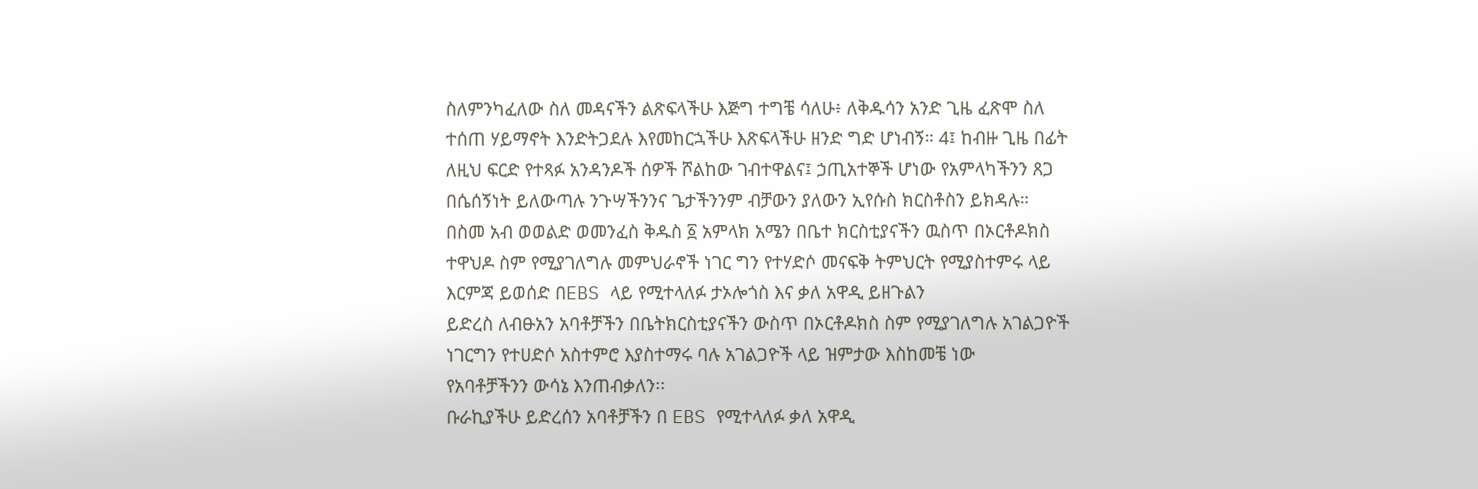ስለምንካፈለው ስለ መዳናችን ልጽፍላችሁ እጅግ ተግቼ ሳለሁ፥ ለቅዱሳን አንድ ጊዜ ፈጽሞ ስለ ተሰጠ ሃይማኖት እንድትጋደሉ እየመከርኋችሁ እጽፍላችሁ ዘንድ ግድ ሆነብኝ። 4፤ ከብዙ ጊዜ በፊት ለዚህ ፍርድ የተጻፉ አንዳንዶች ሰዎች ሾልከው ገብተዋልና፤ ኃጢአተኞች ሆነው የአምላካችንን ጸጋ በሴሰኝነት ይለውጣሉ ንጉሣችንንና ጌታችንንም ብቻውን ያለውን ኢየሱስ ክርስቶስን ይክዳሉ።
በስመ አብ ወወልድ ወመንፈስ ቅዱስ ፩ አምላክ አሜን በቤተ ክርስቲያናችን ዉስጥ በኦርቶዶክስ ተዋህዶ ስም የሚያገለግሉ መምህራኖች ነገር ግን የተሃድሶ መናፍቅ ትምህርት የሚያስተምሩ ላይ እርምጃ ይወሰድ በEBS ላይ የሚተላለፉ ታኦሎጎስ እና ቃለ አዋዲ ይዘጉልን
ይድረስ ለብፁአን አባቶቻችን በቤትክርስቲያናችን ውስጥ በኦርቶዶክስ ስም የሚያገለግሉ አገልጋዮች ነገርግን የተሀድሶ አስተምሮ እያስተማሩ ባሉ አገልጋዮች ላይ ዝምታው እስከመቼ ነው
የአባቶቻችንን ውሳኔ እንጠብቃለን፡፡
ቡራኪያችሁ ይድረሰን አባቶቻችን በ EBS የሚተላለፉ ቃለ አዋዲ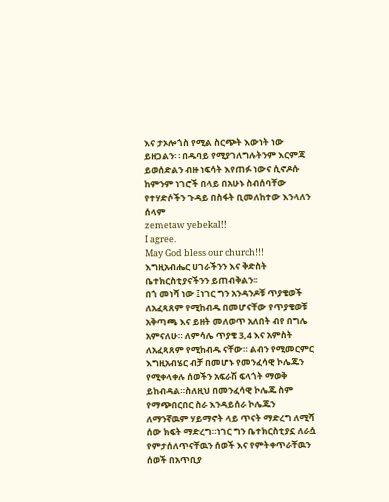እና ታኦሎጎስ የሚል ስርጭት እውነት ነው ይዘጋልን፡ ፡ በዱባይ የሚያገለግሉትንም እርምጃ ይወሰድልን ብዙ ነፍሳት እየጠፉ ነውና ሲኖዶሱ ከምንም ነገሮች በላይ በአሁኑ ስብሰባቸው የተሃድሶችን ጉዳይ በስፋት ቢመለከተው እንላለን ሰላም
zemetaw yebekal!!
I agree.
May God bless our church!!!
እግዚአብሔር ሀገራችንን እና ቅድስት ቤተክርስቲያናችንን ይጠብቅልን፡፡
በጎ መነሻ ነው ፤ነገር ግን አንዳንዶቹ ጥያቄወች ለአፈጻጸም የሚከብዱ በመሆናቸው የጥያቄወቹ አቅጣጫ እና ይዘት መለወጥ አለበት ብየ በግሌ አምናለሁ። ለምሳሌ ጥያቄ 3,4 እና አምስት ለአፈጻጸም የሚከብዱ ናቸው። ልብን የሚመርምር እግዚአብሄር ብቻ በመሆኑ የመንፈሳዊ ኮሌጁን የሚቀላቀሉ ሰወችን አፍራሽ ፍላጎት ማወቅ ይከብዳል።ስለዚህ በመንፈሳዊ ኮሌጁ ስም የማጭበርበር ስራ እንዳይሰራ ኮሌጁን ለማንኛዉም ሃይማኖት ላይ ጥናት ማድረግ ለሚሻ ሰው ክፍት ማድረግ።ነገር ግን ቤተክርስቲያኗ ለራሷ የምታሰለጥናቸዉን ሰወች እና የምትቀጥራቸዉን ሰወች በአጥቢያ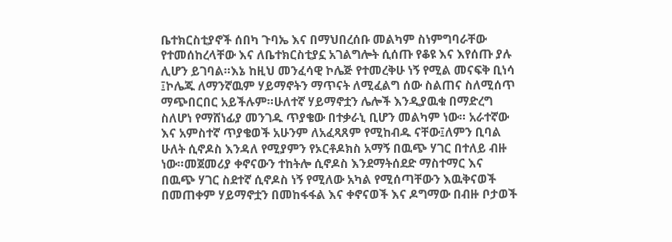ቤተክርስቲያኖች ሰበካ ጉባኤ እና በማህበረሰቡ መልካም ስነምግባራቸው የተመሰከረላቸው እና ለቤተክርስቲያኗ አገልግሎት ሲሰጡ የቆዩ እና እየሰጡ ያሉ ሊሆን ይገባል።እኔ ከዚህ መንፈሳዊ ኮሌጅ የተመረቅሁ ነኝ የሚል መናፍቅ ቢነሳ ፤ኮሌጁ ለማንኛዉም ሃይማኖትን ማጥናት ለሚፈልግ ሰው ስልጠና ስለሚሰጥ ማጭበርበር አይችሉም።ሁለተኛ ሃይማኖቷን ሌሎች እንዲያዉቁ በማድረግ ስለሆነ የማሸነፊያ መንገዱ ጥያቄው በተቃራኒ ቢሆን መልካም ነው። አራተኛው እና አምስተኛ ጥያቄወች አሁንም ለአፈጻጸም የሚከብዱ ናቸው፤ለምን ቢባል ሁለት ሲኖዶስ እንዳለ የሚያምን የኦርቶዶክስ አማኝ በዉጭ ሃገር በተለይ ብዙ ነው።መጀመሪያ ቀኖናውን ተከትሎ ሲኖዶስ እንደማትሰደድ ማስተማር እና በዉጭ ሃገር ስደተኛ ሲኖዶስ ነኝ የሚለው አካል የሚሰጣቸውን እዉቅናወች በመጠቀም ሃይማኖቷን በመከፋፋል እና ቀኖናወች እና ዶግማው በብዙ ቦታወች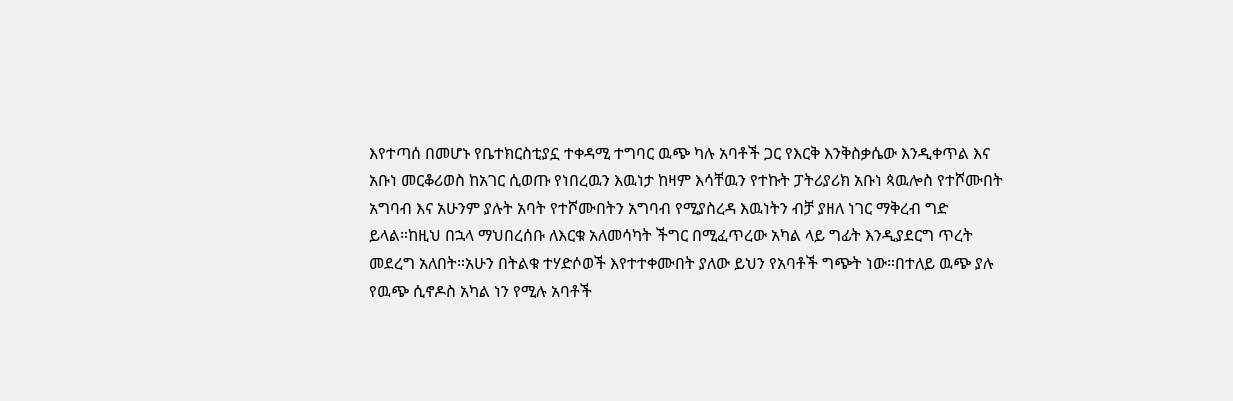እየተጣሰ በመሆኑ የቤተክርስቲያኗ ተቀዳሚ ተግባር ዉጭ ካሉ አባቶች ጋር የእርቅ እንቅስቃሴው እንዲቀጥል እና አቡነ መርቆሪወስ ከአገር ሲወጡ የነበረዉን እዉነታ ከዛም እሳቸዉን የተኩት ፓትሪያሪክ አቡነ ጳዉሎስ የተሾሙበት አግባብ እና አሁንም ያሉት አባት የተሾሙበትን አግባብ የሚያስረዳ እዉነትን ብቻ ያዘለ ነገር ማቅረብ ግድ ይላል።ከዚህ በኋላ ማህበረሰቡ ለእርቁ አለመሳካት ችግር በሚፈጥረው አካል ላይ ግፊት እንዲያደርግ ጥረት መደረግ አለበት።አሁን በትልቁ ተሃድሶወች እየተተቀሙበት ያለው ይህን የአባቶች ግጭት ነው።በተለይ ዉጭ ያሉ የዉጭ ሲኖዶስ አካል ነን የሚሉ አባቶች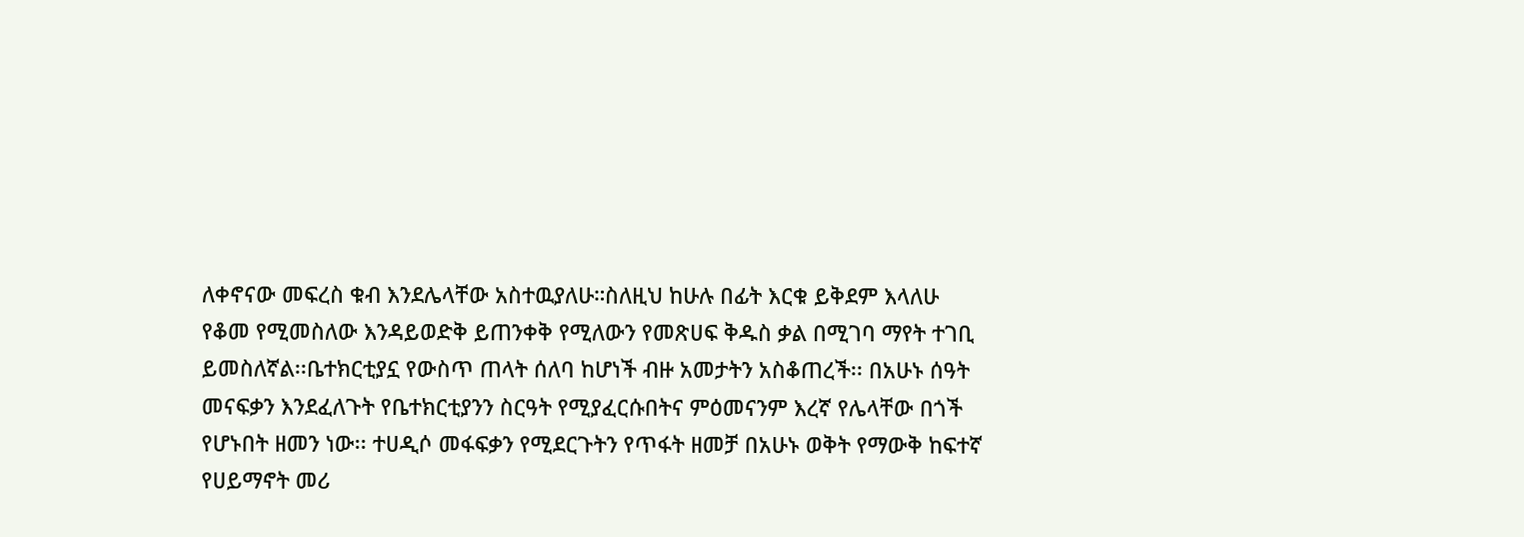ለቀኖናው መፍረስ ቁብ እንደሌላቸው አስተዉያለሁ።ስለዚህ ከሁሉ በፊት እርቁ ይቅደም እላለሁ
የቆመ የሚመስለው እንዳይወድቅ ይጠንቀቅ የሚለውን የመጽሀፍ ቅዱስ ቃል በሚገባ ማየት ተገቢ ይመስለኛል፡፡ቤተክርቲያኗ የውስጥ ጠላት ሰለባ ከሆነች ብዙ አመታትን አስቆጠረች፡፡ በአሁኑ ሰዓት መናፍቃን እንደፈለጉት የቤተክርቲያንን ስርዓት የሚያፈርሱበትና ምዕመናንም እረኛ የሌላቸው በጎች የሆኑበት ዘመን ነው፡፡ ተሀዲሶ መፋፍቃን የሚደርጉትን የጥፋት ዘመቻ በአሁኑ ወቅት የማውቅ ከፍተኛ የሀይማኖት መሪ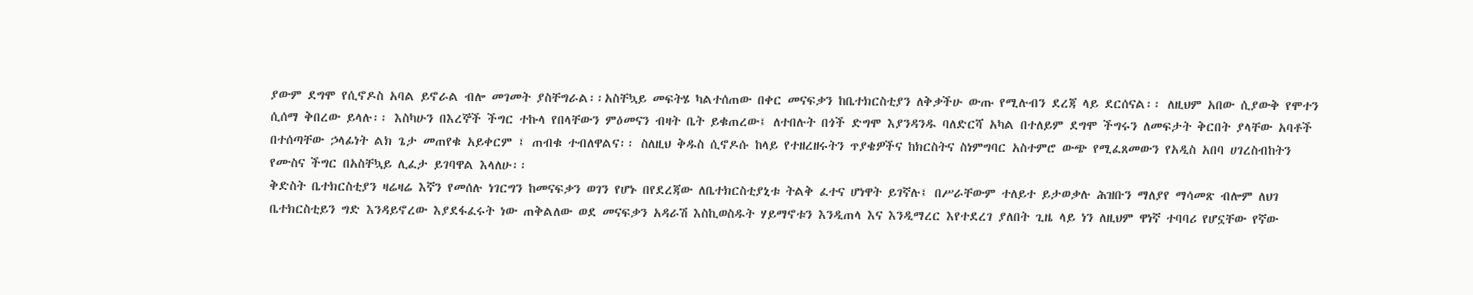ያውም ደግሞ የሲኖዶስ አባል ይኖራል ብሎ መገመት ያስቸግራል፡፡አስቸኳይ መፍትሄ ካልተሰጠው በቀር መናፍቃን ከቤተክርስቲያን ለቅቃችሁ ውጡ የሚሉብን ደረጃ ላይ ደርሰናል፡፡ ለዚህም አበው ሲያውቅ የሞተን ሲሰማ ቅበረው ይላሉ፡፡ እስካሁን በእረኞች ችግር ተኩላ የበላቸውን ምዕመናን ብዛት ቤት ይቁጠረው፤ ለተበሉት በጎች ድግሞ እያንዳንዱ ባለድርሻ አካል በተለይም ደግሞ ችግሩን ለመፍታት ቅርበት ያላቸው አባቶች በተሰጣቸው ኃላፊነት ልክ ጌታ መጠየቁ አይቀርም ፤ ጠብቁ ተብለዋልና፡፡ ስለዚህ ቅዱስ ሲኖዶሱ ከላይ የተዘረዘሩትን ጥያቄዎችና ከክርስትና ስነምግባር አስተምሮ ውጭ የሚፈጸመውን የአዲስ አበባ ሀገረስብከትን የሙስና ችግር በአስቸኳይ ሊፈታ ይገባዋል እላለሁ፡፡
ቅድስት ቤተክርስቲያን ዛሬዛሬ እኛን የመሰሉ ነገርግን ከመናፍቃን ወገን የሆኑ በየደረጃው ለቤተክርስቲያኒቱ ትልቅ ፈተና ሆነዋት ይገኛሉ፤ በሥራቸውም ተለይተ ይታወቃሉ ሕዝቡን ማለያየ ማሳመጽ ብሎም ለህገ ቤተክርስቲይን ግድ እንዳይኖረው እያደፋፈሩት ነው ጠቅልለው ወደ መናፍቃን አዳራሽ እስኪወስዱት ሃይማኖቱን እንዲጠላ እና እንዲማረር እየተደረገ ያለበት ጊዜ ላይ ነን ለዚህም ዋነኛ ተባባሪ የሆኗቸው የኛው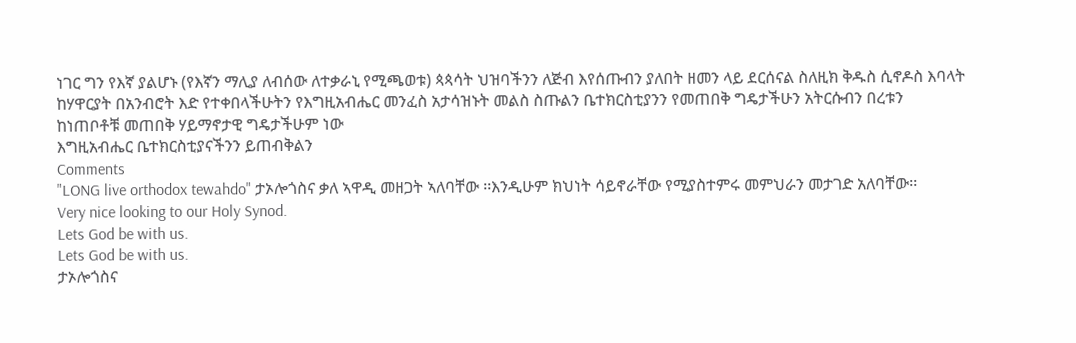ነገር ግን የእኛ ያልሆኑ (የእኛን ማሊያ ለብሰው ለተቃራኒ የሚጫወቱ) ጳጳሳት ህዝባችንን ለጅብ እየሰጡብን ያለበት ዘመን ላይ ደርሰናል ስለዚክ ቅዱስ ሲኖዶስ እባላት ከሃዋርያት በአንብሮት እድ የተቀበላችሁትን የእግዚአብሔር መንፈስ አታሳዝኑት መልስ ስጡልን ቤተክርስቲያንን የመጠበቅ ግዴታችሁን አትርሱብን በረቱን ከነጠቦቶቹ መጠበቅ ሃይማኖታዊ ግዴታችሁም ነው
እግዚአብሔር ቤተክርስቲያናችንን ይጠብቅልን
Comments
"LONG live orthodox tewahdo" ታኦሎጎስና ቃለ ኣዋዲ መዘጋት ኣለባቸው ፡፡እንዲሁም ክህነት ሳይኖራቸው የሚያስተምሩ መምህራን መታገድ አለባቸው፡፡
Very nice looking to our Holy Synod.
Lets God be with us.
Lets God be with us.
ታኦሎጎስና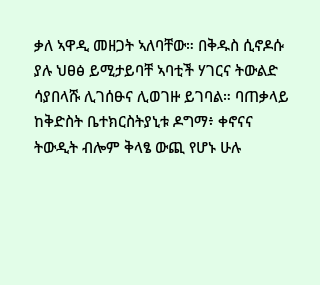ቃለ ኣዋዲ መዘጋት ኣለባቸው። በቅዱስ ሲኖዶሱ ያሉ ህፀፅ ይሚታይባቸ ኣባቲች ሃገርና ትውልድ ሳያበላሹ ሊገሰፁና ሊወገዙ ይገባል። ባጠቃላይ ከቅድስት ቤተክርስትያኒቱ ዶግማ፥ ቀኖናና ትውዲት ብሎም ቅላፄ ውጪ የሆኑ ሁሉ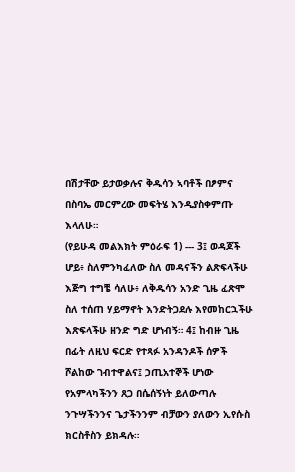በሽታቸው ይታወቃሉና ቅዱሳን ኣባቶች በፆምና በስባኤ መርምረው መፍትሄ እንዲያስቀምጡ እላለሁ።
(የይሁዳ መልእክት ምዕራፍ 1) --- 3፤ ወዳጆች ሆይ፥ ስለምንካፈለው ስለ መዳናችን ልጽፍላችሁ እጅግ ተግቼ ሳለሁ፥ ለቅዱሳን አንድ ጊዜ ፈጽሞ ስለ ተሰጠ ሃይማኖት እንድትጋደሉ እየመከርኋችሁ እጽፍላችሁ ዘንድ ግድ ሆነብኝ። 4፤ ከብዙ ጊዜ በፊት ለዚህ ፍርድ የተጻፉ አንዳንዶች ሰዎች ሾልከው ገብተዋልና፤ ኃጢአተኞች ሆነው የአምላካችንን ጸጋ በሴሰኝነት ይለውጣሉ ንጉሣችንንና ጌታችንንም ብቻውን ያለውን ኢየሱስ ክርስቶስን ይክዳሉ።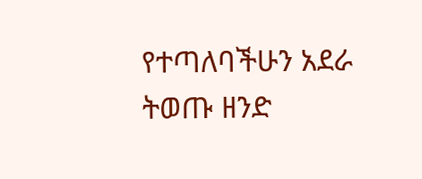የተጣለባችሁን አደራ ትወጡ ዘንድ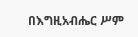በእግዚአብሔር ሥም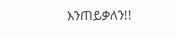እንጠይቃለን!!